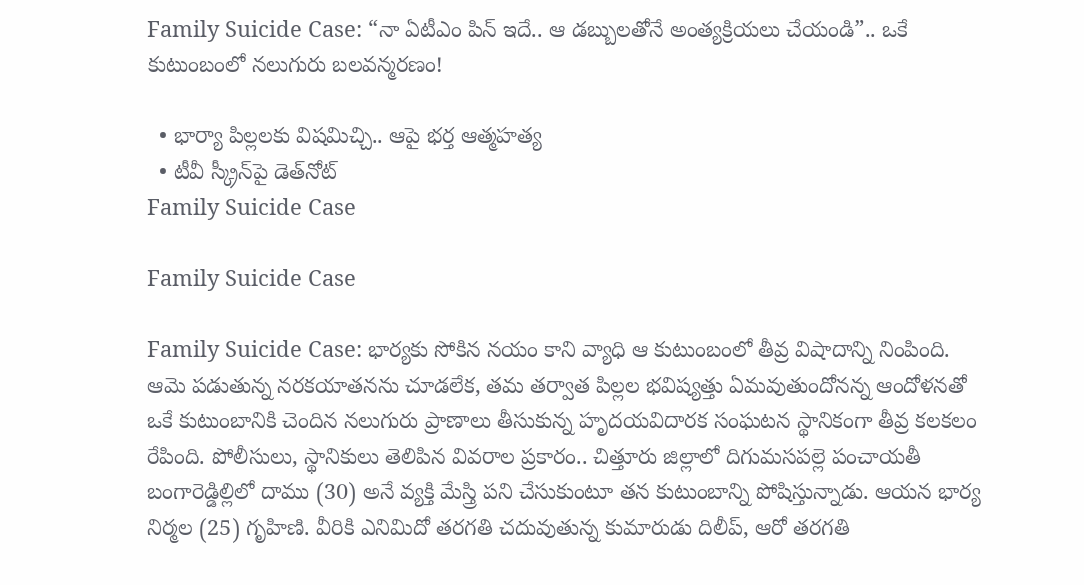Family Suicide Case: “నా ఏటీఎం పిన్ ఇదే.. ఆ డబ్బులతోనే అంత్యక్రియలు చేయండి”.. ఒకే కుటుంబంలో నలుగురు బలవన్మరణం!

  • భార్యా పిల్లలకు విషమిచ్చి.. ఆపై భర్త ఆత్మహత్య
  • టీవీ స్క్రీన్‌పై డెత్‌నోట్
Family Suicide Case

Family Suicide Case

Family Suicide Case: భార్యకు సోకిన నయం కాని వ్యాధి ఆ కుటుంబంలో తీవ్ర విషాదాన్ని నింపింది. ఆమె పడుతున్న నరకయాతనను చూడలేక, తమ తర్వాత పిల్లల భవిష్యత్తు ఏమవుతుందోనన్న ఆందోళనతో ఒకే కుటుంబానికి చెందిన నలుగురు ప్రాణాలు తీసుకున్న హృదయవిదారక సంఘటన స్థానికంగా తీవ్ర కలకలం రేపింది. పోలీసులు, స్థానికులు తెలిపిన వివరాల ప్రకారం.. చిత్తూరు జిల్లాలో దిగుమసపల్లె పంచాయతీ బంగారెడ్డిల్లిలో దాము (30) అనే వ్యక్తి మేస్త్రి పని చేసుకుంటూ తన కుటుంబాన్ని పోషిస్తున్నాడు. ఆయన భార్య నిర్మల (25) గృహిణి. వీరికి ఎనిమిదో తరగతి చదువుతున్న కుమారుడు దిలీప్, ఆరో తరగతి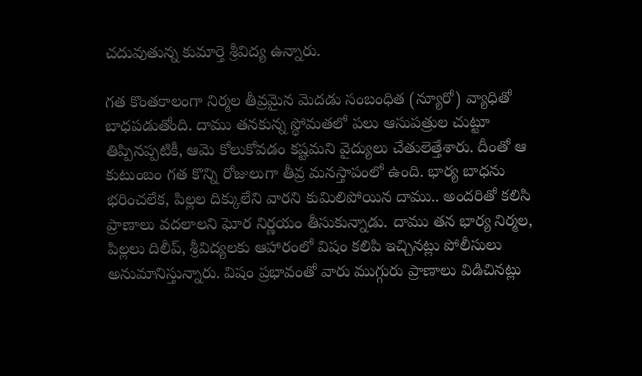చదువుతున్న కుమార్తె శ్రీవిద్య ఉన్నారు.

గత కొంతకాలంగా నిర్మల తీవ్రమైన మెదడు సంబంధిత (న్యూరో) వ్యాధితో బాధపడుతోంది. దాము తనకున్న స్థోమతలో పలు ఆసుపత్రుల చుట్టూ తిప్పినప్పటికీ, ఆమె కోలుకోవడం కష్టమని వైద్యులు చేతులెత్తేశారు. దీంతో ఆ కుటుంబం గత కొన్ని రోజులుగా తీవ్ర మనస్తాపంలో ఉంది. భార్య బాధను భరించలేక, పిల్లల దిక్కులేని వారని కుమిలిపోయిన దాము.. అందరితో కలిసి ప్రాణాలు వదలాలని ఘోర నిర్ణయం తీసుకున్నాడు. దాము తన భార్య నిర్మల, పిల్లలు దిలీప్, శ్రీవిద్యలకు ఆహారంలో విషం కలిపి ఇచ్చినట్లు పోలీసులు అనుమానిస్తున్నారు. విషం ప్రభావంతో వారు ముగ్గురు ప్రాణాలు విడిచినట్లు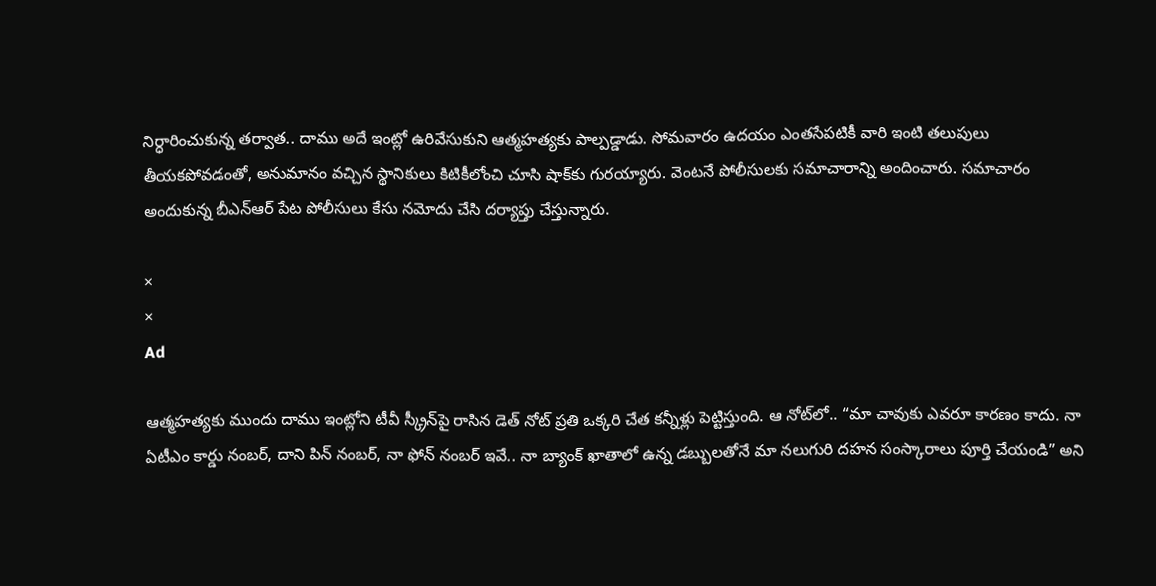నిర్ధారించుకున్న తర్వాత.. దాము అదే ఇంట్లో ఉరివేసుకుని ఆత్మహత్యకు పాల్పడ్డాడు. సోమవారం ఉదయం ఎంతసేపటికీ వారి ఇంటి తలుపులు తీయకపోవడంతో, అనుమానం వచ్చిన స్థానికులు కిటికీలోంచి చూసి షాక్‌కు గురయ్యారు. వెంటనే పోలీసులకు సమాచారాన్ని అందించారు. సమాచారం అందుకున్న బీఎన్‌ఆర్‌ పేట పోలీసులు కేసు నమోదు చేసి దర్యాప్తు చేస్తున్నారు.

×
×
Ad

ఆత్మహత్యకు ముందు దాము ఇంట్లోని టీవీ స్క్రీన్‌పై రాసిన డెత్ నోట్ ప్రతి ఒక్కరి చేత కన్నీళ్లు పెట్టిస్తుంది. ఆ నోట్‌లో.. “మా చావుకు ఎవరూ కారణం కాదు. నా ఏటీఎం కార్డు నంబర్, దాని పిన్ నంబర్, నా ఫోన్ నంబర్ ఇవే.. నా బ్యాంక్ ఖాతాలో ఉన్న డబ్బులతోనే మా నలుగురి దహన సంస్కారాలు పూర్తి చేయండి” అని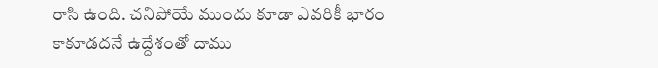రాసి ఉంది. చనిపోయే ముందు కూడా ఎవరికీ భారం కాకూడదనే ఉద్దేశంతో దాము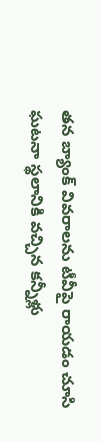తన బ్యాంక్ వివరాలను టీవీపై రాయడం చూసి ఘటనా స్థలానికి వచ్చిన కన్నీళ్లు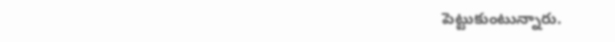పెట్టుకుంటున్నారు.